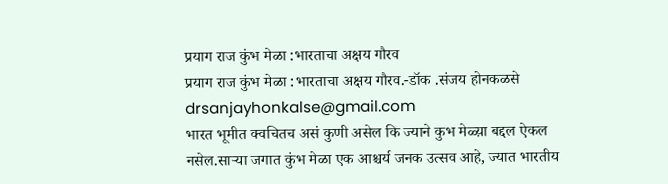प्रयाग राज कुंभ मेळा :भारताचा अक्षय गौरव
प्रयाग राज कुंभ मेळा :भारताचा अक्षय गौरव.-डॉक .संजय होनकळसे
drsanjayhonkalse@gmail.com
भारत भूमीत क्वचितच असं कुणी असेल कि ज्याने कुभ मेळ्य़ा बद्दल ऐकल नसेल.साऱ्या जगात कुंभ मेळा एक आश्चर्य जनक उत्सव आहे, ज्यात भारतीय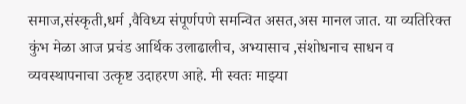समाज,संस्कृती,धर्म ,वैविध्य संपूर्णपणे समन्वित असत,अस मानल जात. या व्यतिरिक्त कुंभ मेळा आज प्रचंड आर्थिक उलाढालीच, अभ्यासाच ,संशोधनाच साधन व व्यवस्थापनाचा उत्कृष्ट उदाहरण आहे. मी स्वतः माझ्या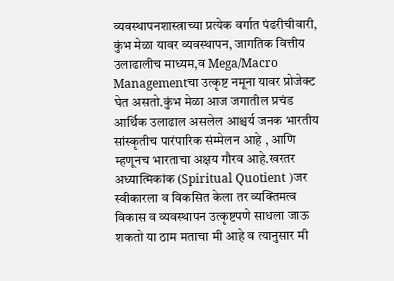व्यवस्थापनशास्त्राच्या प्रत्येक वर्गात पंढरीचीवारी, कुंभ मेळा यावर व्यवस्थापन, जागतिक वित्तीय उलाढालीच माध्यम,व Mega/Macro Managementचा उत्कृष्ट नमूना यावर प्रोजेक्ट घेत असतो.कुंभ मेळा आज जगातील प्रचंड आर्थिक उलाढाल असलेल आश्चर्य जनक भारतीय सांस्कृतीच पारंपारिक संम्मेलन आहे , आणि म्हणूनच भारताचा अक्षय गौरव आहे.खरतर अध्यात्मिकांक (Spiritual Quotient )जर स्वीकारला व विकसित केला तर व्यक्तिमत्व विकास व व्यवस्थापन उत्कृष्टपणे साधला जाऊ शकतो या ठाम मताचा मी आहे व त्यानुसार मी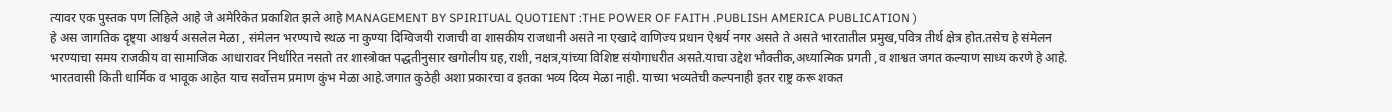त्यावर एक पुस्तक पण लिहिले आहे जे अमेरिकेत प्रकाशित झले आहे MANAGEMENT BY SPIRITUAL QUOTIENT :THE POWER OF FAITH .PUBLISH AMERICA PUBLICATION )
हे अस जागतिक दृष्ट्या आश्चर्य असलेल मेळा , संमेलन भरण्याचे स्थळ ना कुण्या दिग्विजयी राजाची वा शासकीय राजधानी असते ना एखादे वाणिज्य प्रधान ऐश्वर्य नगर असते ते असते भारतातील प्रमुख,पवित्र तीर्थ क्षेत्र होत.तसेच हे संमेलन भरण्याचा समय राजकीय वा सामाजिक आधारावर निर्धारित नसतो तर शास्त्रोक्त पद्धतीनुसार खगोलीय ग्रह,राशी, नक्षत्र,यांच्या विशिष्ट संयोगाधरीत असते.याचा उद्देश भौक्तीक,अध्यात्मिक प्रगती ,व शाश्वत जगत कल्याण साध्य करणे हे आहे. भारतवासी किती धार्मिक व भावूक आहेत याच सर्वोत्तम प्रमाण कुंभ मेळा आहे.जगात कुठेही अशा प्रकारचा व इतका भव्य दिव्य मेळा नाही. याच्या भव्यतेची कल्पनाही इतर राष्ट्र करू शकत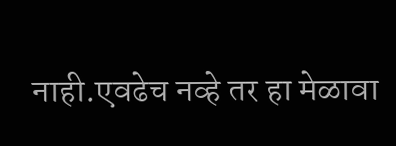नाही.एवढेच नव्हे तर हा मेळावा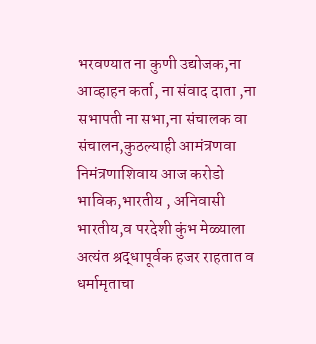भरवण्यात ना कुणी उद्योजक,ना आव्हाहन कर्ता, ना संवाद दाता ,ना सभापती ना सभा,ना संचालक वा संचालन,कुठल्याही आमंत्रणवा निमंत्रणाशिवाय आज करोडो भाविक,भारतीय , अनिवासी भारतीय,व परदेशी कुंभ मेळ्याला अत्यंत श्रद्धापूर्वक हजर राहतात व धर्मामृताचा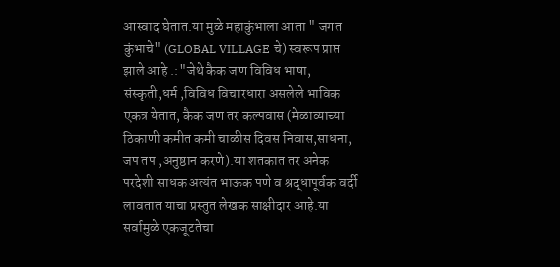आस्वाद घेतात.या मुळे महाकुंभाला आता " जगत कुंभाचे" (GLOBAL VILLAGE चे) स्वरूप प्राप्त झाले आहे .:"जेथे कैक जण विविध भाषा, संस्कृती,धर्म ,विविध विचारधारा असलेले भाविक एकत्र येतात, कैक जण तर कल्पवास (मेळाव्याच्या ठिकाणी कमीत कमी चाळीस दिवस निवास,साधना, जप तप ,अनुष्ठान करणे).या शतकात तर अनेक परदेशी साधक अत्यंत भाऊक पणे व श्रद्धापूर्वक वर्दी लावतात याचा प्रस्तुत लेखक साक्षीदार आहे.या सर्वामुळे एकजूटतेचा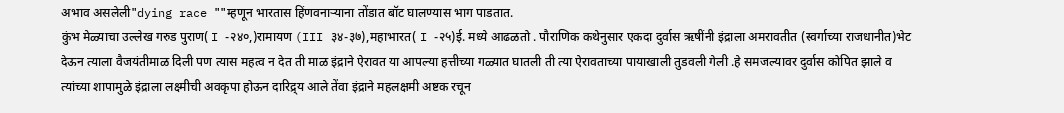अभाव असलेली"dying race ""म्हणून भारतास हिंणवनाऱ्याना तोंडात बॉट घालण्यास भाग पाडतात.
कुंभ मेळ्याचा उल्लेख गरुड पुराण( I -२४०,)रामायण (III ३४-३७),महाभारत( I -२५)ई. मध्ये आढळतो . पौराणिक कथेनुसार एकदा दुर्वास ऋषींनी इंद्राला अमरावतीत (स्वर्गाच्या राजधानीत)भेट देऊन त्याला वैजयंतीमाळ दिली पण त्यास महत्व न देत ती माळ इंद्राने ऐरावत या आपल्या हत्तीच्या गळ्यात घातली ती त्या ऐरावताच्या पायाखाली तुडवली गेली .हे समजल्यावर दुर्वास कोपित झाले व त्यांच्या शापामुळे इंद्राला लक्ष्मीची अवकृपा होऊन दारिद्र्य आले तेंवा इंद्राने महलक्षमी अष्टक रचून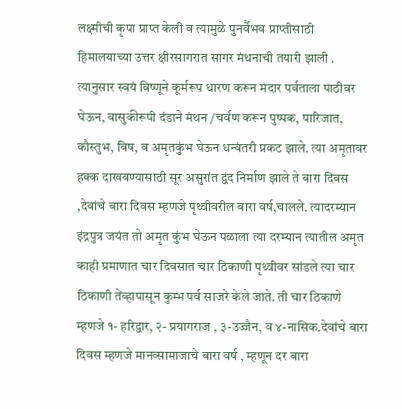लक्ष्मीची कृपा प्राप्त केली व त्यामुळे पुनर्वैभव प्राप्तीसाठी हिमालयाच्या उत्तर क्षीरसागरात सागर मंथनाची तयारी झाली . त्यानुसार स्वयं विष्णूने कूर्मरूप धारण करून मंदार पर्वताला पाठीवर घेऊन, वासुकीरूपी दंडाने मंथन /चर्वण करून पुष्पक, पारिजात, कौस्तुभ, विष, व अमृतकुंभ घेऊन धन्वंतरी प्रकट झाले. त्या अमृतावर हक्क दाखवण्यासाठी सूर असुरांत द्वंद निर्माण झाले ते बारा दिवस ,देवांचे बारा दिवस म्हणजे पृथ्वीवरील बारा वर्ष,चालले. त्यादरम्यान इंद्रपुत्र जयंत तो अमृत कुंभ घेऊन पळाला त्या दरम्यान त्यातील अमृत काही प्रमाणात चार दिवसात चार ठिकाणी पृथ्वीवर सांडले त्या चार ठिकाणी तेंव्हापासून कुम्भ पर्व साजरे केले जाते. ती चार ठिकाणे म्हणजे १- हरिद्वार, २- प्रयागराज , ३-उज्जैन, व ४-नासिक.देवांचे बारा दिवस म्हणजे मानव्सामाजाचे बारा वर्ष , म्हणून दर बारा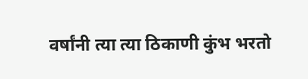वर्षांनी त्या त्या ठिकाणी कुंभ भरतो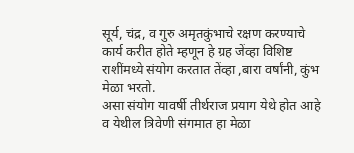सूर्य, चंद्र, व गुरु अमृतकुंभाचे रक्षण करण्याचे कार्य करीत होते म्हणून हे ग्रह जेंव्हा विशिष्ट राशींमध्ये संयोग करतात तेंव्हा ,बारा वर्षांनी, कुंभ मेळा भरतो.
असा संयोग यावर्षी तीर्थराज प्रयाग येथे होत आहे व येथील त्रिवेणी संगमात हा मेळा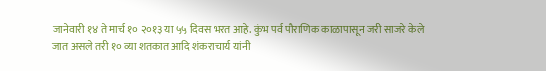जानेवारी १४ ते मार्च १० २०१३ या ५५ दिवस भरत आहे. कुंभ पर्व पौराणिक काळापासून जरी साजरे केले जात असले तरी १० व्या शतकात आदि शंकराचार्य यांनी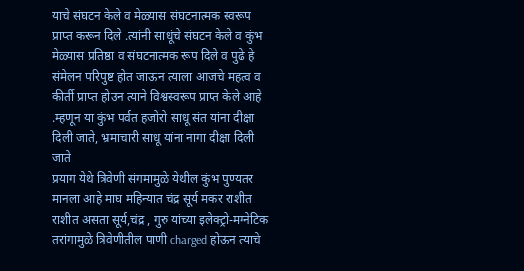याचे संघटन केले व मेळ्यास संघटनात्मक स्वरूप प्राप्त करून दिले .त्यांनी साधूंचे संघटन केले व कुंभ मेळ्यास प्रतिष्ठा व संघटनात्मक रूप दिले व पुढे हे संमेलन परिपुष्ट होत जाऊन त्याला आजचे महत्व व कीर्ती प्राप्त होउन त्याने विश्वस्वरूप प्राप्त केले आहे .म्हणून या कुंभ पर्वत हजोरो साधू संत यांना दीक्षा दिली जाते, भ्रमाचारी साधू यांना नागा दीक्षा दिली जाते
प्रयाग येथे त्रिवेणी संगमामुळे येथील कुंभ पुण्यतर मानला आहे माघ महिन्यात चंद्र सूर्य मकर राशीत राशीत असता सूर्य,चंद्र , गुरु यांच्या इलेक्ट्रो-मग्नेटिक तरांगामुळे त्रिवेणीतील पाणी charged होऊन त्याचे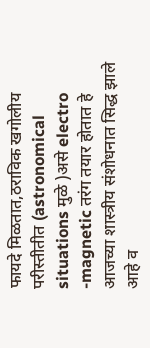फायदे मिळतात,ठराविक खगोलीय परीस्तीतीत (astronomical situations मुळे )असे electro -magnetic तरंग तयार होतात हे आजच्या शास्त्रीय संशोधनात सिद्ध झाले आहे व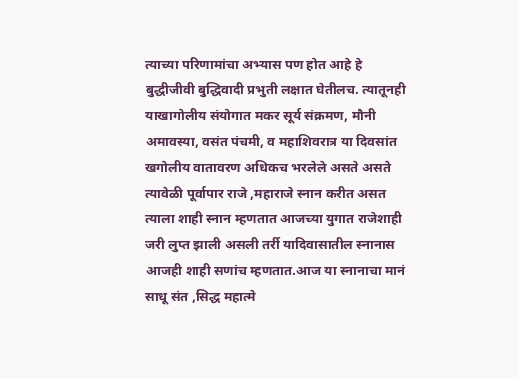त्याच्या परिणामांचा अभ्यास पण होत आहे हे बुद्धीजीवी बुद्धिवादी प्रभुती लक्षात घेतीलच. त्यातूनही याखागोलीय संयोगात मकर सूर्य संक्रमण, मौनी अमावस्या, वसंत पंचमी, व महाशिवरात्र या दिवसांत खगोलीय वातावरण अधिकच भरलेले असते असते त्यावेळी पूर्वापार राजे ,महाराजे स्नान करीत असत त्याला शाही स्नान म्हणतात आजच्या युगात राजेशाही जरी लुप्त झाली असली तर्री यादिवासातील स्नानास आजही शाही सणांच म्हणतात.आज या स्नानाचा मानं साधू संत ,सिद्ध महात्मे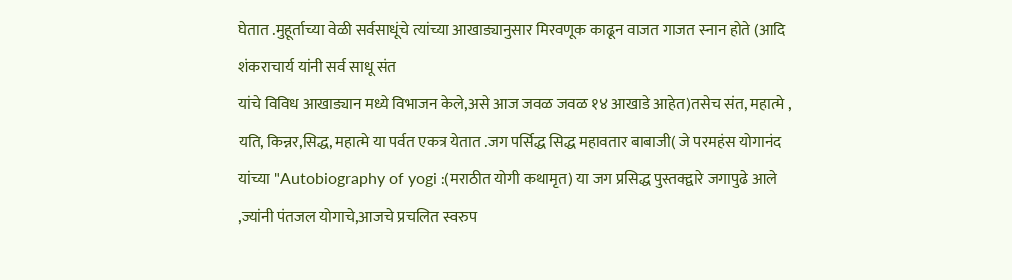घेतात .मुहूर्ताच्या वेळी सर्वसाधूंचे त्यांच्या आखाड्यानुसार मिरवणूक काढून वाजत गाजत स्नान होते (आदि शंकराचार्य यांनी सर्व साधू संत
यांचे विविध आखाड्यान मध्ये विभाजन केले,असे आज जवळ जवळ १४ आखाडे आहेत)तसेच संत, महात्मे , यति, किन्नर,सिद्ध, महात्मे या पर्वत एकत्र येतात .जग पर्सिद्ध सिद्ध महावतार बाबाजी( जे परमहंस योगानंद यांच्या "Autobiography of yogi :(मराठीत योगी कथामृत) या जग प्रसिद्ध पुस्तक्द्वारे जगापुढे आले ,ज्यांनी पंतजल योगाचे,आजचे प्रचलित स्वरुप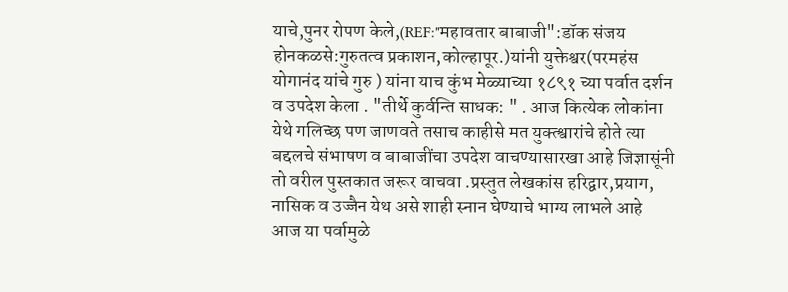याचे,पुनर रोपण केले,(REF:"महावतार बाबाजी":डॉक संजय होनकळसे:गुरुतत्व प्रकाशन,कोल्हापूर.)यांनी युक्तेश्वर(परमहंस योगानंद यांचे गुरु ) यांना याच कुंभ मेळ्याच्या १८९१ च्या पर्वात दर्शन व उपदेश केला . "तीर्थे कुर्वन्ति साधक: " . आज कित्येक लोकांना येथे गलिच्छ पण जाणवते तसाच काहीसे मत युक्त्श्वारांचे होते त्या बद्दलचे संभाषण व बाबाजींचा उपदेश वाचण्यासारखा आहे जिज्ञासूंनी तो वरील पुस्तकात जरूर वाचवा .प्रस्तुत लेखकांस हरिद्वार,प्रयाग, नासिक व उज्जैन येथ असे शाही स्नान घेण्याचे भाग्य लाभले आहे
आज या पर्वामुळे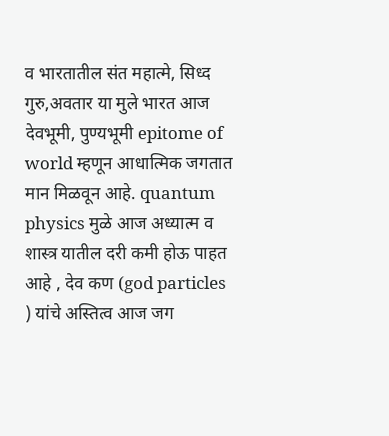व भारतातील संत महात्मे, सिध्द गुरु,अवतार या मुले भारत आज देवभूमी, पुण्यभूमी epitome of world म्हणून आधात्मिक जगतात मान मिळवून आहे. quantum physics मुळे आज अध्यात्म व शास्त्र यातील दरी कमी होऊ पाहत आहे , देव कण (god particles ) यांचे अस्तित्व आज जग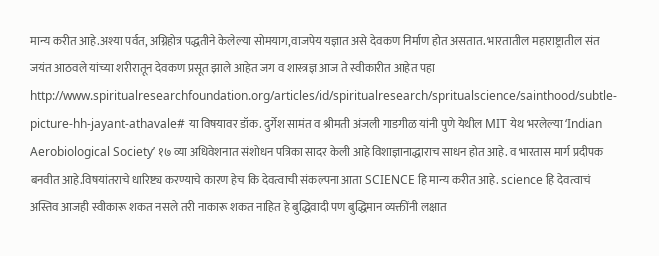मान्य करीत आहे.अश्या पर्वत, अग्निहोत्र पद्धतीने केलेल्या सोमयाग,वाजपेय यज्ञात असे देवकण निर्माण होत असतात. भारतातील महाराष्ट्रातील संत जयंत आठवले यांच्या शरीरातून देवकण प्रसूत झाले आहेत जग व शास्त्रज्ञ आज ते स्वीकारीत आहेत पहा http://www.spiritualresearchfoundation.org/articles/id/spiritualresearch/spritualscience/sainthood/subtle-picture-hh-jayant-athavale# या विषयावर डॉक. दुर्गेश सामंत व श्रीमती अंजली गाडगीळ यांनी पुणे येथील MIT येथ भरलेल्या ‘Indian Aerobiological Society’ १७ व्या अधिवेशनात संशोधन पत्रिका सादर केली आहे विशाज्ञानाद्धाराच साधन होत आहे. व भारतास मार्ग प्रदीपक बनवीत आहे.विषयांतराचे धारिष्ट्य करण्याचे कारण हेच कि देवत्वाची संकल्पना आता SCIENCE हि मान्य करीत आहे. science हि देवत्वाचं अस्तिव आजही स्वीकारू शकत नसले तरी नाकारू शकत नाहित हे बुद्धिवादी पण बुद्धिमान व्यक्तींनी लक्षात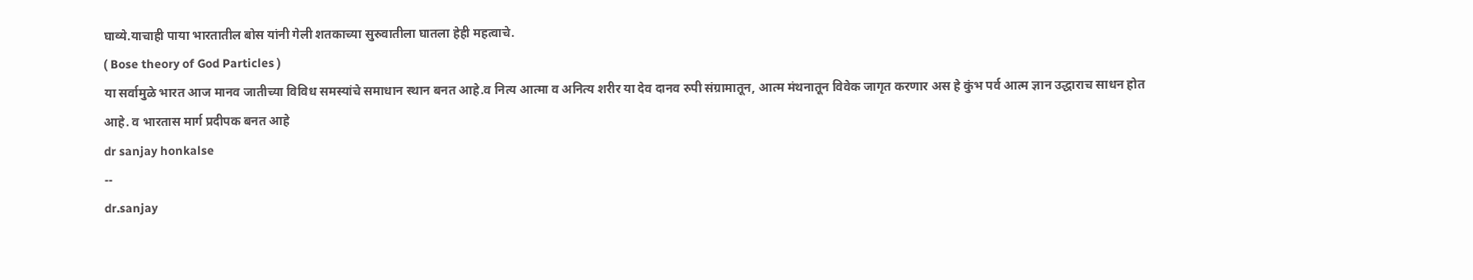घाव्ये.याचाही पाया भारतातील बोस यांनी गेली शतकाच्या सुरुवातीला घातला हेही महत्वाचे.
( Bose theory of God Particles )
या सर्वामुळे भारत आज मानव जातीच्या विविध समस्यांचे समाधान स्थान बनत आहे.व नित्य आत्मा व अनित्य शरीर या देव दानव रुपी संग्रामातून, आत्म मंथनातून विवेक जागृत करणार अस हे कुंभ पर्व आत्म ज्ञान उद्धाराच साधन होत आहे. व भारतास मार्ग प्रदीपक बनत आहे
dr sanjay honkalse
--
dr.sanjay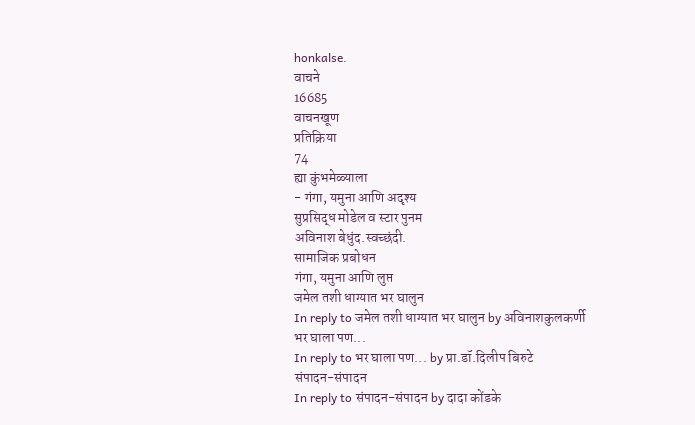honkalse.
वाचने
16685
वाचनखूण
प्रतिक्रिया
74
ह्या कुंभमेळ्याला
- गंगा, यमुना आणि अदृश्य
सुप्रसिद्ध मोडेल व स्टार पुनम
अविनाश बेधुंद.स्वच्छंदी.
सामाजिक प्रबोधन
गंगा, यमुना आणि लुप्त
जमेल तशी धाग्यात भर घालुन
In reply to जमेल तशी धाग्यात भर घालुन by अविनाशकुलकर्णी
भर घाला पण...
In reply to भर घाला पण... by प्रा.डॉ.दिलीप बिरुटे
संपादन-संपादन
In reply to संपादन-संपादन by दादा कोंडके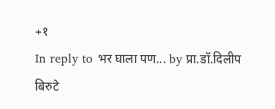+१
In reply to भर घाला पण... by प्रा.डॉ.दिलीप बिरुटे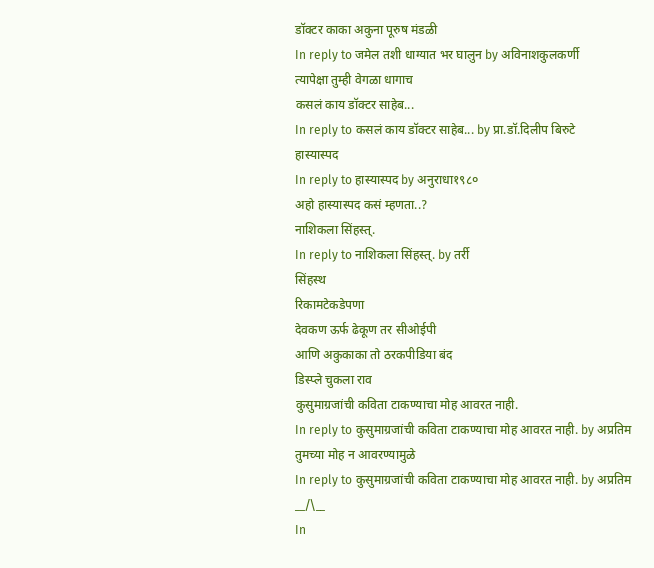डॉक्टर काका अकुना पूरुष मंडळी
In reply to जमेल तशी धाग्यात भर घालुन by अविनाशकुलकर्णी
त्यापेक्षा तुम्ही वेगळा धागाच
कसलं काय डॉक्टर साहेब...
In reply to कसलं काय डॉक्टर साहेब... by प्रा.डॉ.दिलीप बिरुटे
हास्यास्पद
In reply to हास्यास्पद by अनुराधा१९८०
अहो हास्यास्पद कसं म्हणता..?
नाशिकला सिंहस्त्.
In reply to नाशिकला सिंहस्त्. by तर्री
सिंहस्थ
रिकामटेकडेपणा
देवकण ऊर्फ ढेकूण तर सीओईपी
आणि अकुकाका तो ठरकपीडिया बंद
डिस्प्ले चुकला राव
कुसुमाग्रजांची कविता टाकण्याचा मोह आवरत नाही.
In reply to कुसुमाग्रजांची कविता टाकण्याचा मोह आवरत नाही. by अप्रतिम
तुमच्या मोह न आवरण्यामुळे
In reply to कुसुमाग्रजांची कविता टाकण्याचा मोह आवरत नाही. by अप्रतिम
__/\__
In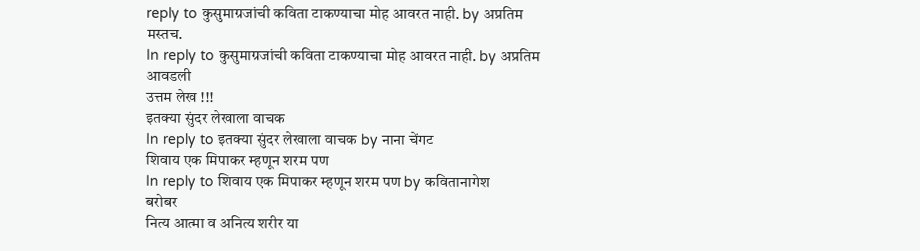reply to कुसुमाग्रजांची कविता टाकण्याचा मोह आवरत नाही. by अप्रतिम
मस्तच.
In reply to कुसुमाग्रजांची कविता टाकण्याचा मोह आवरत नाही. by अप्रतिम
आवडली
उत्तम लेख !!!
इतक्या सुंदर लेखाला वाचक
In reply to इतक्या सुंदर लेखाला वाचक by नाना चेंगट
शिवाय एक मिपाकर म्हणून शरम पण
In reply to शिवाय एक मिपाकर म्हणून शरम पण by कवितानागेश
बरोबर
नित्य आत्मा व अनित्य शरीर या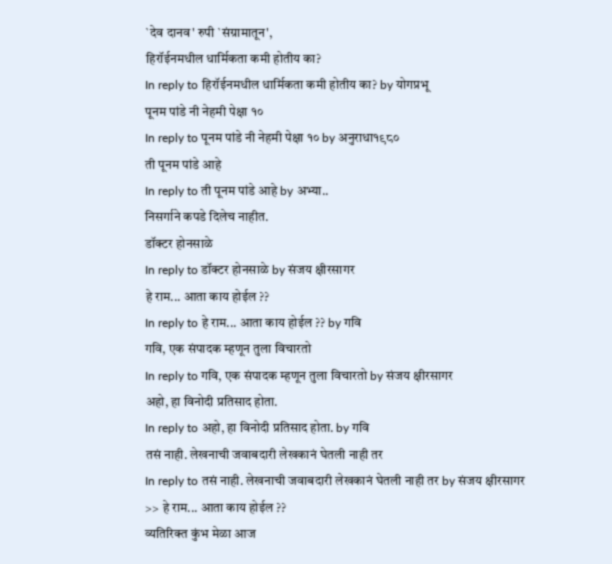`देव दानव' रुपी `संग्रामातून',
हिरॉईनमधील धार्मिकता कमी होतीय का?
In reply to हिरॉईनमधील धार्मिकता कमी होतीय का? by योगप्रभू
पूनम पांडे नी नेहमी पेक्षा १०
In reply to पूनम पांडे नी नेहमी पेक्षा १० by अनुराधा१९८०
ती पूनम पांडे आहे
In reply to ती पूनम पांडे आहे by अभ्या..
निसर्गाने कपडे दिलेच नाहीत.
डॉक्टर होनसाळे
In reply to डॉक्टर होनसाळे by संजय क्षीरसागर
हे राम... आता काय होईल ??
In reply to हे राम... आता काय होईल ?? by गवि
गवि, एक संपादक म्हणून तुला विचारतो
In reply to गवि, एक संपादक म्हणून तुला विचारतो by संजय क्षीरसागर
अहो, हा विनोदी प्रतिसाद होता.
In reply to अहो, हा विनोदी प्रतिसाद होता. by गवि
तसं नाही. लेखनाची जवाबदारी लेखकानं घेतली नाही तर
In reply to तसं नाही. लेखनाची जवाबदारी लेखकानं घेतली नाही तर by संजय क्षीरसागर
>> हे राम... आता काय होईल ??
व्यतिरिक्त कुंभ मेळा आज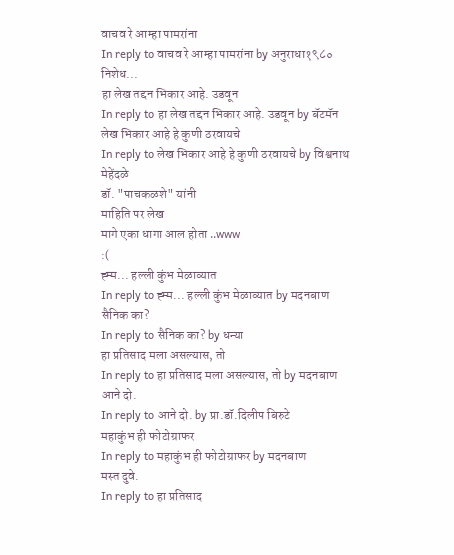वाचव रे आम्हा पामरांना
In reply to वाचव रे आम्हा पामरांना by अनुराधा१९८०
निशेध...
हा लेख तद्दन भिकार आहे. उडवून
In reply to हा लेख तद्दन भिकार आहे. उडवून by बॅटमॅन
लेख भिकार आहे हे कुणी ठरवायचे
In reply to लेख भिकार आहे हे कुणी ठरवायचे by विश्वनाथ मेहेंदळे
डॉ. "पाचकळशे" यांनी
माहिति पर लेख
मागे एका धागा आल होता ..www
:(
ह्म्म... हल्ली कुंभ मेळाव्यात
In reply to ह्म्म... हल्ली कुंभ मेळाव्यात by मदनबाण
सैनिक का?
In reply to सैनिक का? by धन्या
हा प्रतिसाद मला असल्यास, तो
In reply to हा प्रतिसाद मला असल्यास, तो by मदनबाण
आने दो.
In reply to आने दो. by प्रा.डॉ.दिलीप बिरुटे
महाकुंभ ही फोटोग्राफर
In reply to महाकुंभ ही फोटोग्राफर by मदनबाण
मस्त दुवे.
In reply to हा प्रतिसाद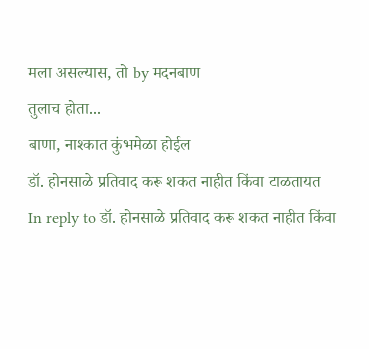मला असल्यास, तो by मदनबाण
तुलाच होता...
बाणा, नाश्कात कुंभमेळा होईल
डॉ. होनसाळे प्रतिवाद करू शकत नाहीत किंवा टाळतायत
In reply to डॉ. होनसाळे प्रतिवाद करू शकत नाहीत किंवा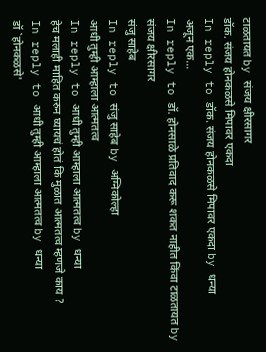टाळतायत by संजय क्षीरसागर
डॉक. संजय होनकळसे मिपावर एकदा
In reply to डॉक. संजय होनकळसे मिपावर एकदा by धन्या
अजून एक...
In reply to डॉ. होनसाळे प्रतिवाद करू शकत नाहीत किंवा टाळतायत by संजय क्षीरसागर
संजु साहेब
In reply to संजु साहेब by अग्निकोल्हा
आधी तुम्ही आम्हाला आत्मतत्व
In reply to आधी तुम्ही आम्हाला आत्मतत्व by धन्या
हेच मलाही माहित करुन घ्यायचं होतं कि मुळात आत्मतत्व म्हणजे काय ?
In reply to आधी तुम्ही आम्हाला आत्मतत्व by धन्या
डॉ `होनकळसे'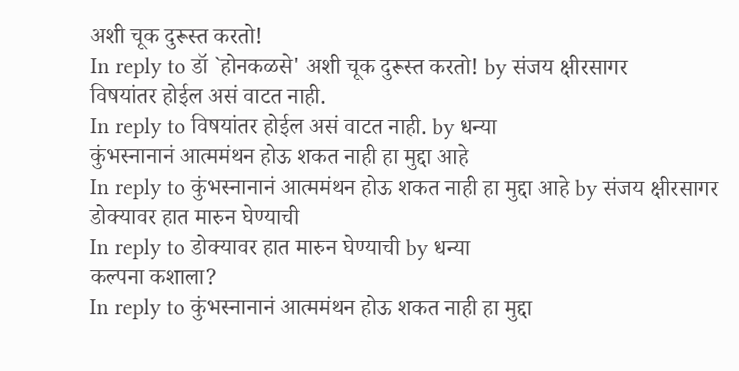अशी चूक दुरूस्त करतो!
In reply to डॉ `होनकळसे' अशी चूक दुरूस्त करतो! by संजय क्षीरसागर
विषयांतर होईल असं वाटत नाही.
In reply to विषयांतर होईल असं वाटत नाही. by धन्या
कुंभस्नानानं आत्ममंथन होऊ शकत नाही हा मुद्दा आहे
In reply to कुंभस्नानानं आत्ममंथन होऊ शकत नाही हा मुद्दा आहे by संजय क्षीरसागर
डोक्यावर हात मारुन घेण्याची
In reply to डोक्यावर हात मारुन घेण्याची by धन्या
कल्पना कशाला?
In reply to कुंभस्नानानं आत्ममंथन होऊ शकत नाही हा मुद्दा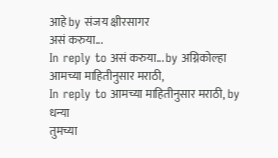आहे by संजय क्षीरसागर
असं करुया...
In reply to असं करुया... by अग्निकोल्हा
आमच्या माहितीनुसार मराठी,
In reply to आमच्या माहितीनुसार मराठी, by धन्या
तुमच्या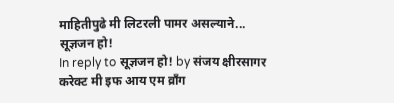माहितीपुढे मी लिटरली पामर असल्याने...
सूज्ञजन हो!
In reply to सूज्ञजन हो! by संजय क्षीरसागर
करेक्ट मी इफ आय एम व्राँग